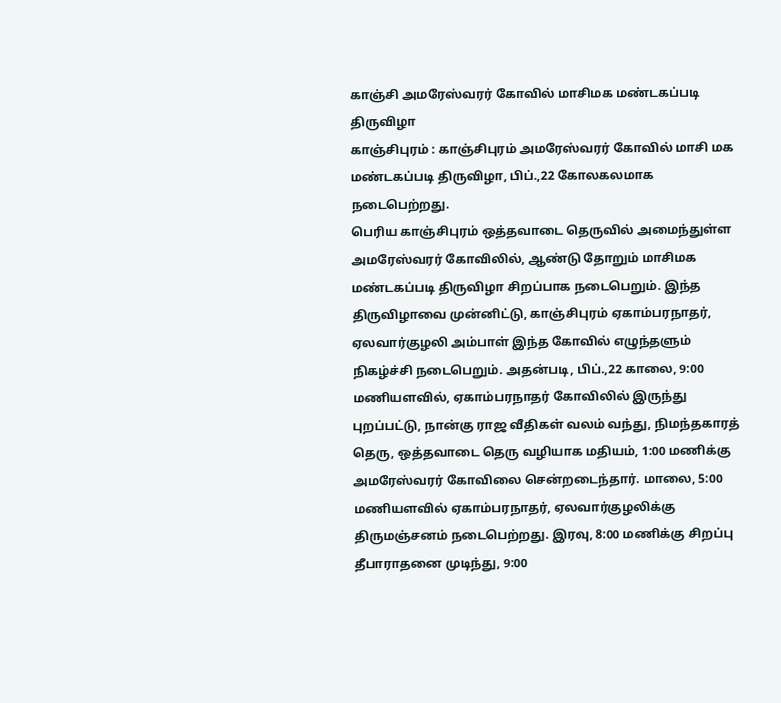காஞ்சி அமரேஸ்வரர் கோவில் மாசிமக மண்டகப்படி திருவிழா
காஞ்சிபுரம் : காஞ்சிபுரம் அமரேஸ்வரர் கோவில் மாசி மக மண்டகப்படி திருவிழா, பிப்.,22 கோலகலமாக நடைபெற்றது.
பெரிய காஞ்சிபுரம் ஒத்தவாடை தெருவில் அமைந்துள்ள அமரேஸ்வரர் கோவிலில், ஆண்டு தோறும் மாசிமக மண்டகப்படி திருவிழா சிறப்பாக நடைபெறும். இந்த திருவிழாவை முன்னிட்டு, காஞ்சிபுரம் ஏகாம்பரநாதர், ஏலவார்குழலி அம்பாள் இந்த கோவில் எழுந்தளும் நிகழ்ச்சி நடைபெறும். அதன்படி, பிப்.,22 காலை, 9:00 மணியளவில், ஏகாம்பரநாதர் கோவிலில் இருந்து புறப்பட்டு, நான்கு ராஜ வீதிகள் வலம் வந்து, நிமந்தகாரத் தெரு, ஒத்தவாடை தெரு வழியாக மதியம், 1:00 மணிக்கு அமரேஸ்வரர் கோவிலை சென்றடைந்தார். மாலை, 5:00 மணியளவில் ஏகாம்பரநாதர், ஏலவார்குழலிக்கு திருமஞ்சனம் நடைபெற்றது. இரவு, 8:00 மணிக்கு சிறப்பு தீபாராதனை முடிந்து, 9:00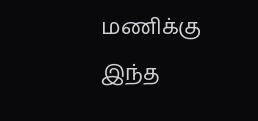மணிக்கு இந்த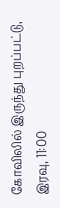கோவிலில் இருந்து புறப்பட்டு, இரவு, 11:00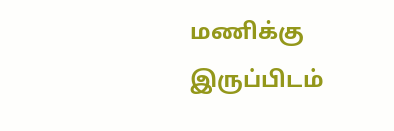மணிக்கு இருப்பிடம்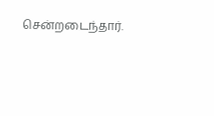சென்றடைந்தார்.